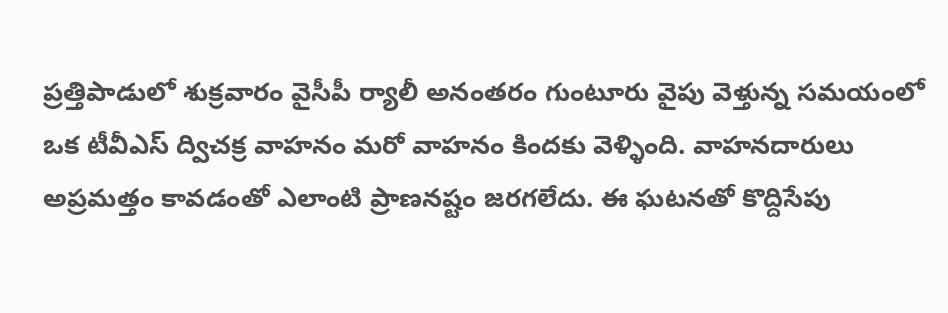ప్రత్తిపాడులో శుక్రవారం వైసీపీ ర్యాలీ అనంతరం గుంటూరు వైపు వెళ్తున్న సమయంలో ఒక టీవీఎస్ ద్విచక్ర వాహనం మరో వాహనం కిందకు వెళ్ళింది. వాహనదారులు అప్రమత్తం కావడంతో ఎలాంటి ప్రాణనష్టం జరగలేదు. ఈ ఘటనతో కొద్దిసేపు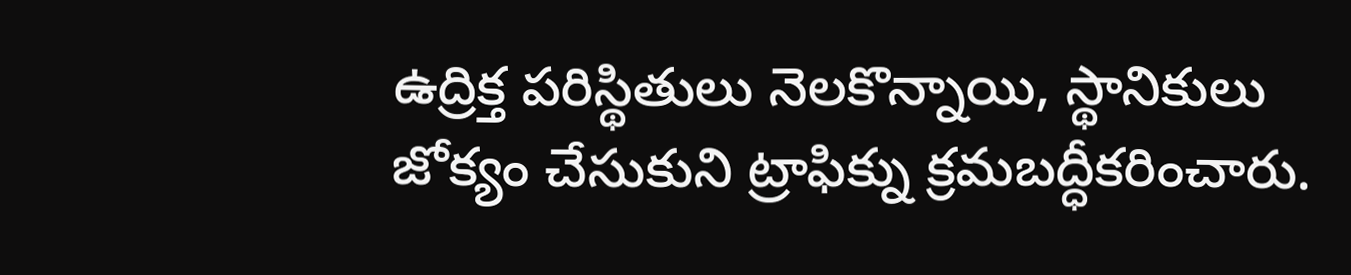ఉద్రిక్త పరిస్థితులు నెలకొన్నాయి, స్థానికులు జోక్యం చేసుకుని ట్రాఫిక్ను క్రమబద్ధీకరించారు.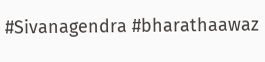#Sivanagendra #bharathaawaz